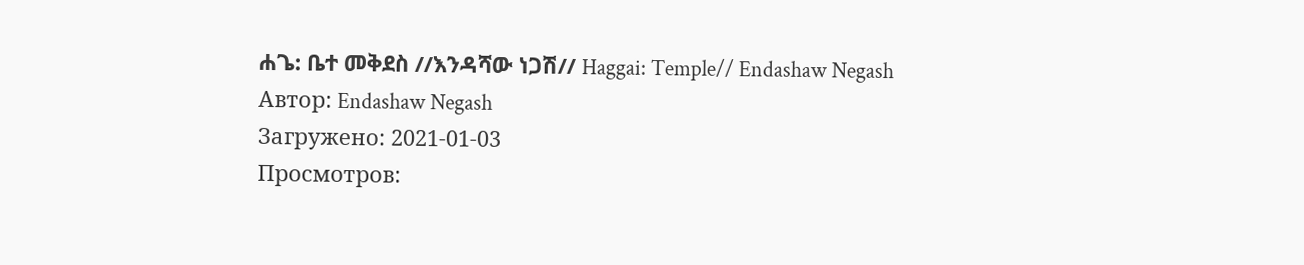ሐጌ: ቤተ መቅደስ //እንዳሻው ነጋሽ// Haggai: Temple// Endashaw Negash
Автор: Endashaw Negash
Загружено: 2021-01-03
Просмотров: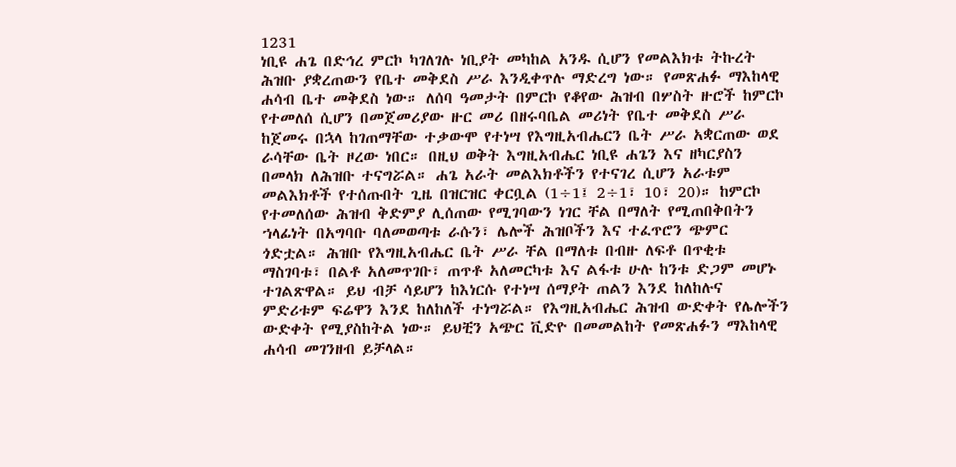1231
ነቢዩ ሐጌ በድኅረ ምርኮ ካገለገሉ ነቢያት መካከል አንዱ ሲሆን የመልእክቱ ትኩረት ሕዝቡ ያቋረጠውን የቤተ መቅደስ ሥራ እንዲቀጥሉ ማድረግ ነው። የመጽሐፉ ማእከላዊ ሐሳብ ቤተ መቅደስ ነው። ለሰባ ዓመታት በምርኮ የቆየው ሕዝብ በሦስት ዙሮች ከምርኮ የተመለሰ ሲሆን በመጀመሪያው ዙር መሪ በዘሩባቤል መሪነት የቤተ መቅደስ ሥራ ከጀመሩ በኋላ ከገጠማቸው ተቃውሞ የተነሣ የእግዚአብሔርን ቤት ሥራ አቋርጠው ወደ ራሳቸው ቤት ዞረው ነበር። በዚህ ወቅት እግዚአብሔር ነቢዩ ሐጌን እና ዘካርያስን በመላክ ለሕዝቡ ተናግሯል። ሐጌ አራት መልእክቶችን የተናገረ ሲሆን አራቱም መልእክቶች የተሰጡበት ጊዜ በዝርዝር ቀርቧል (1÷1፤ 2÷1፣ 10፣ 20)። ከምርኮ የተመለሰው ሕዝብ ቅድምያ ሊሰጠው የሚገባውን ነገር ቸል በማለት የሚጠበቅበትን ኀላፊነት በአግባቡ ባለመወጣቱ ራሱን፣ ሌሎች ሕዝቦችን እና ተፈጥሮን ጭምር ጎድቷል። ሕዝቡ የእግዚአብሔር ቤት ሥራ ቸል በማለቱ በብዙ ለፍቶ በጥቂቱ ማስገባቱ፣ በልቶ አለመጥገቡ፣ ጠጥቶ አለመርካቱ እና ልፋቱ ሁሉ ከንቱ ድጋም መሆኑ ተገልጽዋል። ይህ ብቻ ሳይሆን ከእነርሱ የተነሣ ሰማያት ጠልን እንደ ከለከሉና ምድሪቱም ፍሬዋን እንደ ከለከለች ተነግሯል። የእግዚአብሔር ሕዝብ ውድቀት የሌሎችን ውድቀት የሚያስከትል ነው። ይህቺን አጭር ቪድዮ በመመልከት የመጽሐፉን ማእከላዊ ሐሳብ መገንዘብ ይቻላል።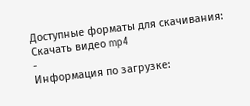Доступные форматы для скачивания:
Скачать видео mp4
-
Информация по загрузке: